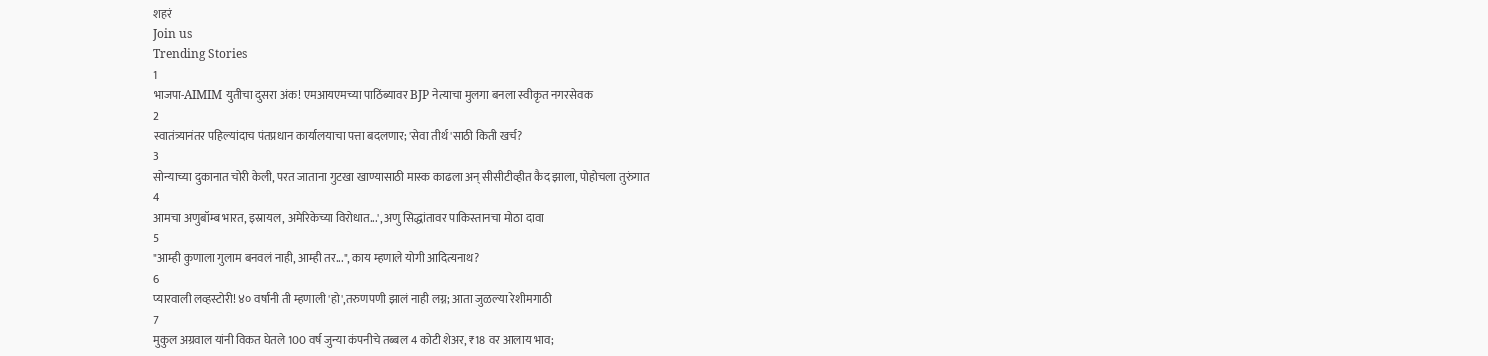शहरं
Join us
Trending Stories
1
भाजपा-AIMIM युतीचा दुसरा अंक! एमआयएमच्या पाठिंब्यावर BJP नेत्याचा मुलगा बनला स्वीकृत नगरसेवक
2
स्वातंत्र्यानंतर पहिल्यांदाच पंतप्रधान कार्यालयाचा पत्ता बदलणार; 'सेवा तीर्थ'साठी किती खर्च?
3
सोन्याच्या दुकानात चोरी केली, परत जाताना गुटखा खाण्यासाठी मास्क काढला अन् सीसीटीव्हीत कैद झाला, पोहोचला तुरुंगात
4
आमचा अणुबॉम्ब भारत, इस्रायल, अमेरिकेच्या विरोधात...', अणु सिद्धांतावर पाकिस्तानचा मोठा दावा
5
"आम्ही कुणाला गुलाम बनवलं नाही, आम्ही तर...", काय म्हणाले योगी आदित्यनाथ?
6
प्यारवाली लव्हस्टोरी! ४० वर्षांनी ती म्हणाली 'हो',तरुणपणी झालं नाही लग्न; आता जुळल्या रेशीमगाठी
7
मुकुल अग्रवाल यांनी विकत घेतले 100 वर्ष जुन्या कंपनीचे तब्बल 4 कोटी शेअर, ₹18 वर आलाय भाव;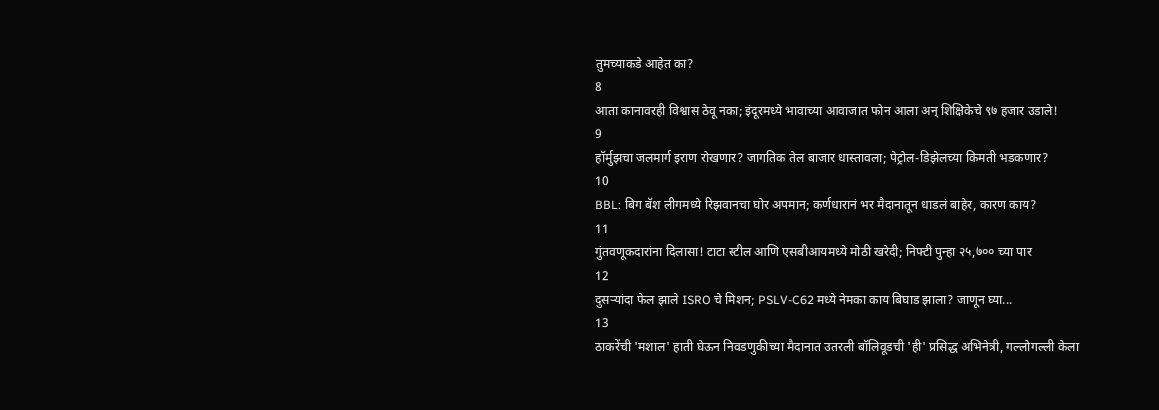तुमच्याकडे आहेत का?
8
आता कानावरही विश्वास ठेवू नका; इंदूरमध्ये भावाच्या आवाजात फोन आला अन् शिक्षिकेचे ९७ हजार उडाले!
9
हॉर्मुझचा जलमार्ग इराण रोखणार? जागतिक तेल बाजार धास्तावला; पेट्रोल-डिझेलच्या किमती भडकणार?
10
BBL: बिग बॅश लीगमध्ये रिझवानचा घोर अपमान; कर्णधारानं भर मैदानातून धाडलं बाहेर, कारण काय?
11
गुंतवणूकदारांना दिलासा! टाटा स्टील आणि एसबीआयमध्ये मोठी खरेदी; निफ्टी पुन्हा २५,७०० च्या पार
12
दुसऱ्यांदा फेल झाले ISRO चे मिशन; PSLV-C62 मध्ये नेमका काय बिघाड झाला? जाणून घ्या...
13
ठाकरेंची 'मशाल' हाती घेऊन निवडणुकीच्या मैदानात उतरली बॉलिवूडची 'ही' प्रसिद्ध अभिनेत्री, गल्लोगल्ली केला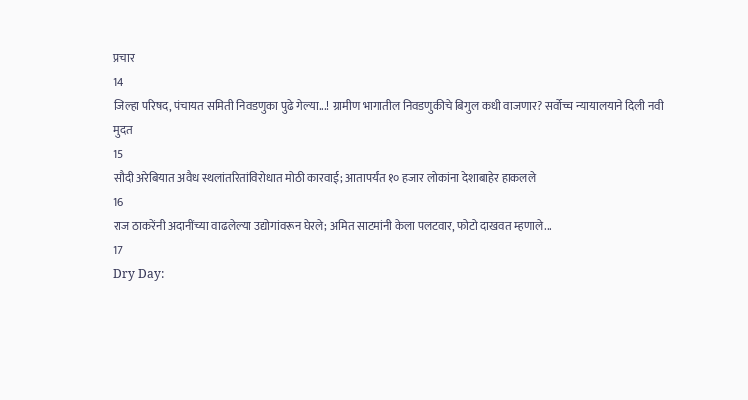प्रचार
14
जिल्हा परिषद, पंचायत समिती निवडणुका पुढे गेल्या...! ग्रामीण भागातील निवडणुकीचे बिगुल कधी वाजणार? सर्वोच्च न्यायालयाने दिली नवी मुदत
15
सौदी अरेबियात अवैध स्थलांतरितांविरोधात मोठी कारवाई; आतापर्यंत १० हजार लोकांना देशाबाहेर हाकलले
16
राज ठाकरेंनी अदानींच्या वाढलेल्या उद्योगांवरून घेरले; अमित साटमांनी केला पलटवार, फोटो दाखवत म्हणाले...
17
Dry Day: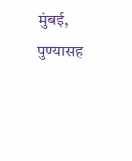मुंबई, पुण्यासह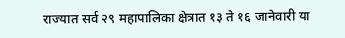राज्यात सर्व २९ महापालिका क्षेत्रात १३ ते १६ जानेवारी या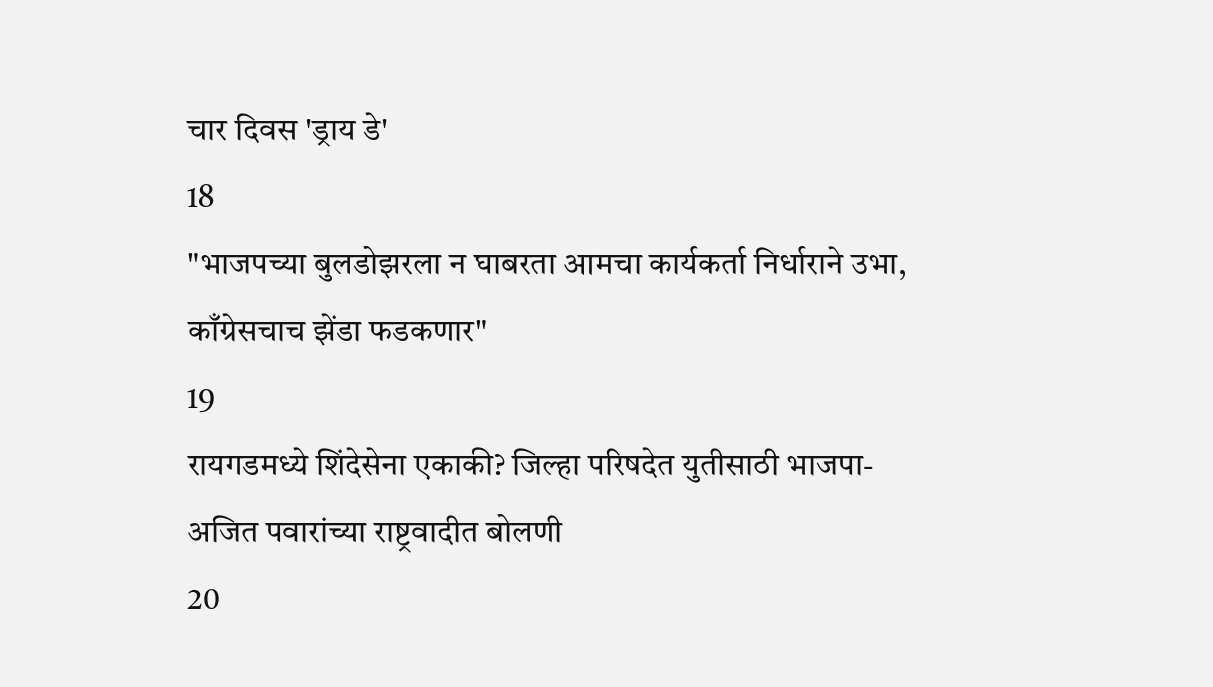चार दिवस 'ड्राय डे'
18
"भाजपच्या बुलडोझरला न घाबरता आमचा कार्यकर्ता निर्धाराने उभा, काँग्रेसचाच झेंडा फडकणार"
19
रायगडमध्ये शिंदेसेना एकाकी? जिल्हा परिषदेत युतीसाठी भाजपा-अजित पवारांच्या राष्ट्रवादीत बोलणी
20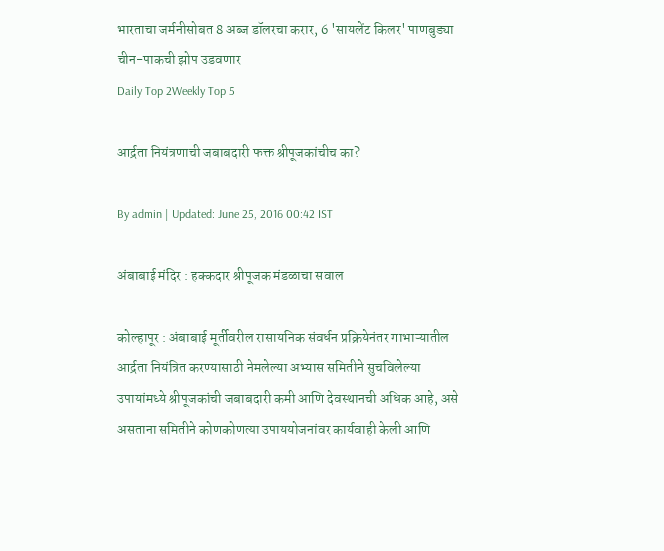भारताचा जर्मनीसोबत 8 अब्ज डॉलरचा करार, 6 'सायलेंट किलर' पाणबुड्या चीन-पाकची झोप उडवणार
Daily Top 2Weekly Top 5

आर्द्रता नियंत्रणाची जबाबदारी फक्त श्रीपूजकांचीच का?

By admin | Updated: June 25, 2016 00:42 IST

अंबाबाई मंदिर : हक्कदार श्रीपूजक मंडळाचा सवाल

कोल्हापूर : अंबाबाई मूर्तीवरील रासायनिक संवर्धन प्रक्रियेनंतर गाभाऱ्यातील आर्द्रता नियंत्रित करण्यासाठी नेमलेल्या अभ्यास समितीने सुचविलेल्या उपायांमध्ये श्रीपूजकांची जबाबदारी कमी आणि देवस्थानची अधिक आहे, असे असताना समितीने कोणकोणत्या उपाययोजनांवर कार्यवाही केली आणि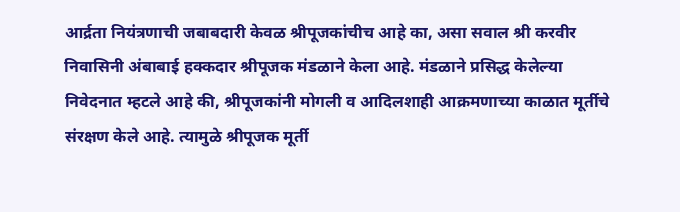आर्द्रता नियंत्रणाची जबाबदारी केवळ श्रीपूजकांचीच आहे का, असा सवाल श्री करवीर निवासिनी अंबाबाई हक्कदार श्रीपूजक मंडळाने केला आहे. मंडळाने प्रसिद्ध केलेल्या निवेदनात म्हटले आहे की, श्रीपूजकांनी मोगली व आदिलशाही आक्रमणाच्या काळात मूर्तीचे संरक्षण केले आहे. त्यामुळे श्रीपूजक मूर्ती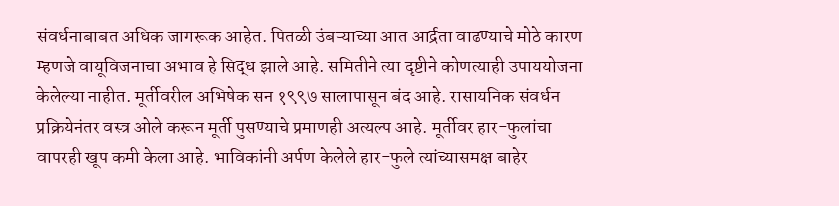संवर्धनाबाबत अधिक जागरूक आहेत. पितळी उंबऱ्याच्या आत आर्द्रता वाढण्याचे मोठे कारण म्हणजे वायूविजनाचा अभाव हे सिद्ध झाले आहे. समितीने त्या दृष्टीने कोणत्याही उपाययोजना केलेल्या नाहीत. मूर्तीवरील अभिषेक सन १९९७ सालापासून बंद आहे. रासायनिक संवर्धन प्रक्रियेनंतर वस्त्र ओले करून मूर्ती पुसण्याचे प्रमाणही अत्यल्प आहे. मूर्तीवर हार-फुलांचा वापरही खूप कमी केला आहे. भाविकांनी अर्पण केलेले हार-फुले त्यांच्यासमक्ष बाहेर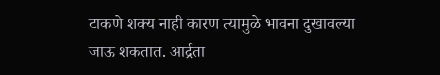टाकणे शक्य नाही कारण त्यामुळे भावना दुखावल्या जाऊ शकतात. आर्द्रता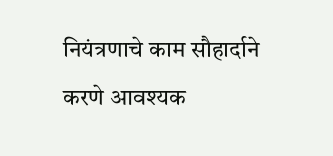नियंत्रणाचे काम सौहार्दाने करणे आवश्यक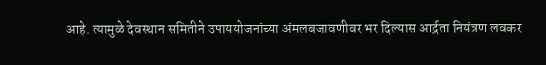आहे. त्यामुळे देवस्थान समितीने उपाययोजनांच्या अंमलबजावणीवर भर दिल्यास आर्द्रता नियंत्रण लवकर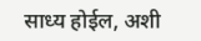साध्य होईल, अशी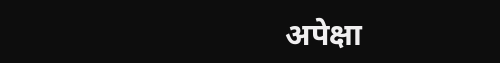अपेक्षा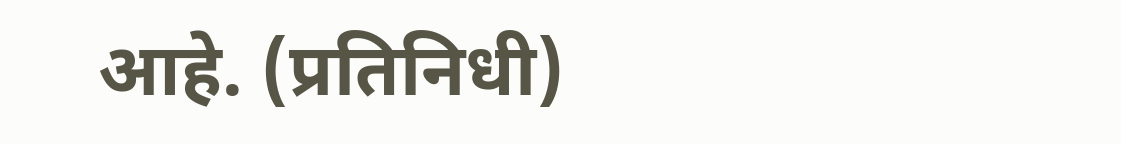आहे. (प्रतिनिधी)